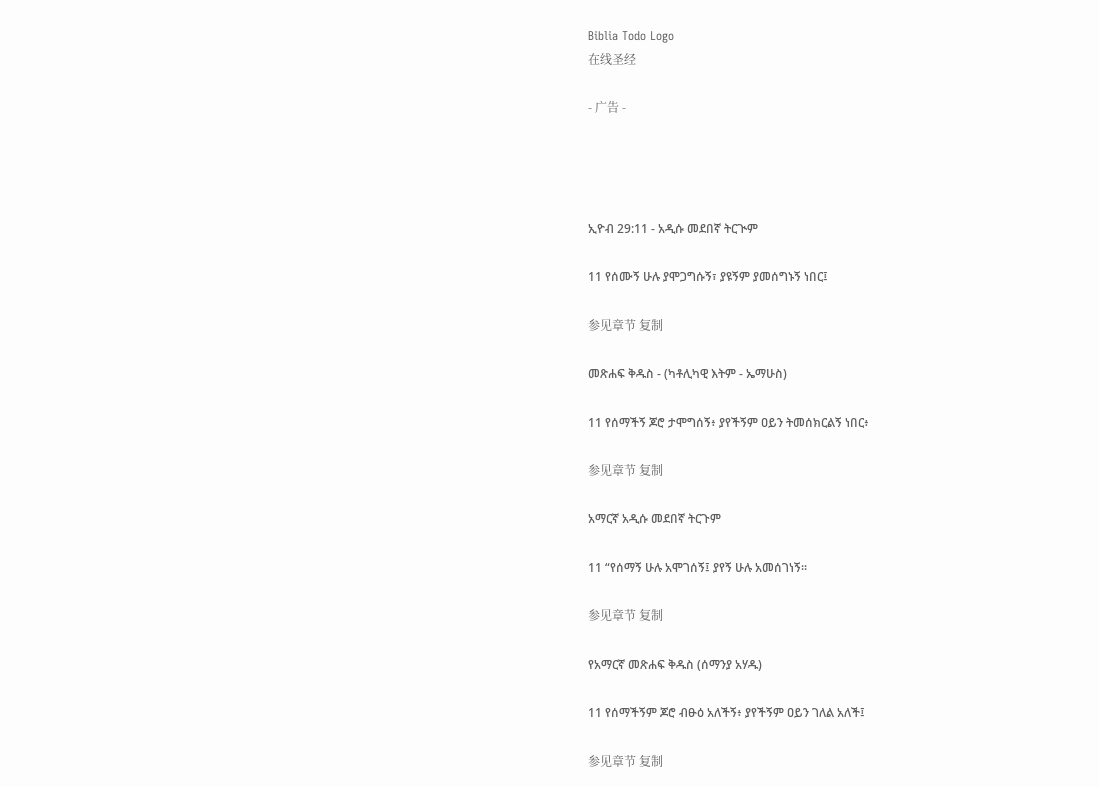Biblia Todo Logo
在线圣经

- 广告 -




ኢዮብ 29:11 - አዲሱ መደበኛ ትርጒም

11 የሰሙኝ ሁሉ ያሞጋግሱኝ፣ ያዩኝም ያመሰግኑኝ ነበር፤

参见章节 复制

መጽሐፍ ቅዱስ - (ካቶሊካዊ እትም - ኤማሁስ)

11 የሰማችኝ ጆሮ ታሞግሰኝ፥ ያየችኝም ዐይን ትመሰክርልኝ ነበር፥

参见章节 复制

አማርኛ አዲሱ መደበኛ ትርጉም

11 “የሰማኝ ሁሉ አሞገሰኝ፤ ያየኝ ሁሉ አመሰገነኝ።

参见章节 复制

የአማርኛ መጽሐፍ ቅዱስ (ሰማንያ አሃዱ)

11 የሰማችኝም ጆሮ ብፁዕ አለችኝ፥ ያየችኝም ዐይን ገለል አለች፤

参见章节 复制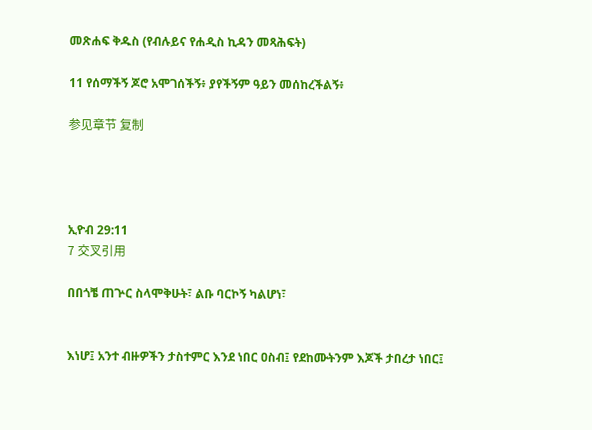መጽሐፍ ቅዱስ (የብሉይና የሐዲስ ኪዳን መጻሕፍት)

11 የሰማችኝ ጆሮ አሞገሰችኝ፥ ያየችኝም ዓይን መሰከረችልኝ፥

参见章节 复制




ኢዮብ 29:11
7 交叉引用

በበጎቼ ጠጕር ስላሞቅሁት፣ ልቡ ባርኮኝ ካልሆነ፣


እነሆ፤ አንተ ብዙዎችን ታስተምር እንደ ነበር ዐስብ፤ የደከሙትንም እጆች ታበረታ ነበር፤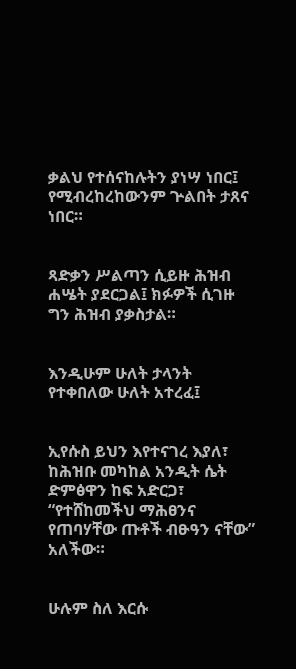ቃልህ የተሰናከሉትን ያነሣ ነበር፤ የሚብረከረከውንም ጕልበት ታጸና ነበር።


ጻድቃን ሥልጣን ሲይዙ ሕዝብ ሐሤት ያደርጋል፤ ክፉዎች ሲገዙ ግን ሕዝብ ያቃስታል።


እንዲሁም ሁለት ታላንት የተቀበለው ሁለት አተረፈ፤


ኢየሱስ ይህን እየተናገረ እያለ፣ ከሕዝቡ መካከል አንዲት ሴት ድምፅዋን ከፍ አድርጋ፣ “የተሸከመችህ ማሕፀንና የጠባሃቸው ጡቶች ብፁዓን ናቸው” አለችው።


ሁሉም ስለ እርሱ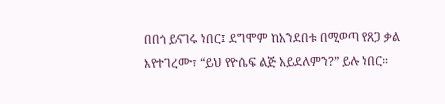በበጎ ይናገሩ ነበር፤ ደግሞም ከአንደበቱ በሚወጣ የጸጋ ቃል እየተገረሙ፣ “ይህ የዮሴፍ ልጅ አይደለምን?” ይሉ ነበር።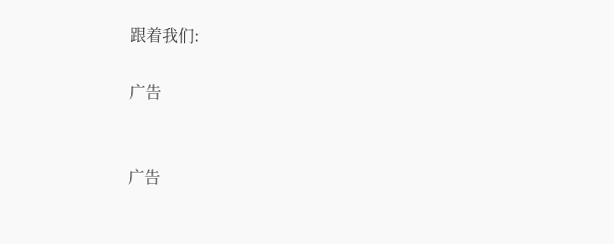跟着我们:

广告


广告